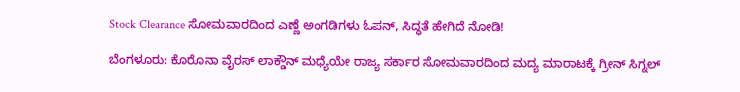Stock Clearance ಸೋಮವಾರದಿಂದ ಎಣ್ಣೆ ಅಂಗಡಿಗಳು ಓಪನ್, ಸಿದ್ಧತೆ ಹೇಗಿದೆ ನೋಡಿ!

ಬೆಂಗಳೂರು: ಕೊರೊನಾ ವೈರಸ್ ಲಾಕ್ಡೌನ್ ಮಧ್ಯೆಯೇ ರಾಜ್ಯ ಸರ್ಕಾರ ಸೋಮವಾರದಿಂದ ಮದ್ಯ ಮಾರಾಟಕ್ಕೆ ಗ್ರೀನ್ ಸಿಗ್ನಲ್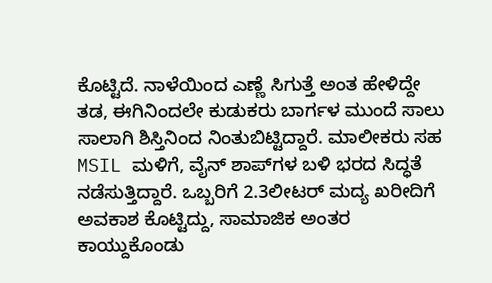ಕೊಟ್ಟಿದೆ. ನಾಳೆಯಿಂದ ಎಣ್ಣೆ ಸಿಗುತ್ತೆ ಅಂತ ಹೇಳಿದ್ದೇ ತಡ, ಈಗಿನಿಂದಲೇ ಕುಡುಕರು ಬಾರ್ಗಳ ಮುಂದೆ ಸಾಲು ಸಾಲಾಗಿ ಶಿಸ್ತಿನಿಂದ ನಿಂತುಬಿಟ್ಟಿದ್ದಾರೆ. ಮಾಲೀಕರು ಸಹ MSIL ಮಳಿಗೆ, ವೈನ್ ಶಾಪ್‌ಗಳ ಬಳಿ ಭರದ ಸಿದ್ಧತೆ ನಡೆಸುತ್ತಿದ್ದಾರೆ. ಒಬ್ಬರಿಗೆ 2.3ಲೀಟರ್ ಮದ್ಯ ಖರೀದಿಗೆ ಅವಕಾಶ ಕೊಟ್ಟಿದ್ದು, ಸಾಮಾಜಿಕ ಅಂತರ ಕಾಯ್ದುಕೊಂಡು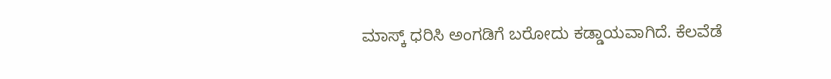ಮಾಸ್ಕ್ ಧರಿಸಿ ಅಂಗಡಿಗೆ ಬರೋದು ಕಡ್ಡಾಯವಾಗಿದೆ. ಕೆಲವೆಡೆ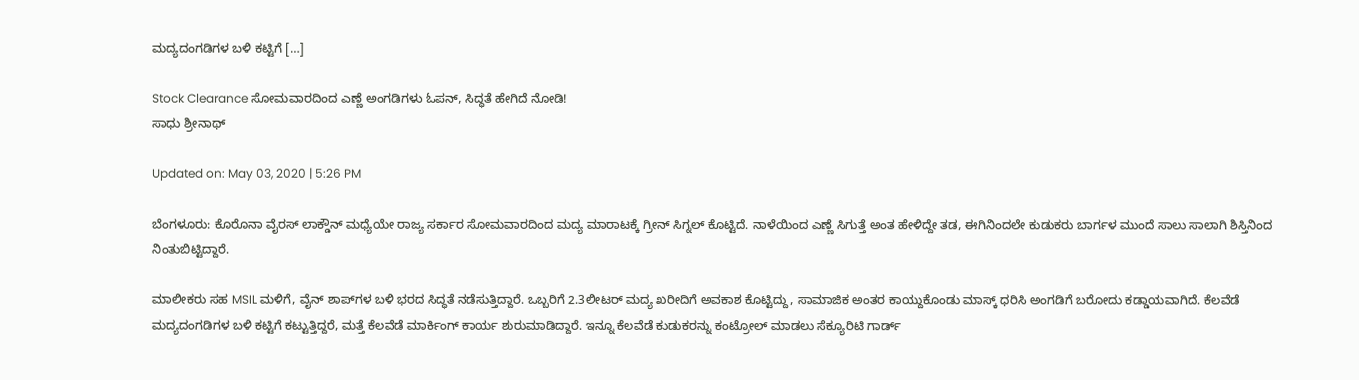ಮದ್ಯದಂಗಡಿಗಳ ಬಳಿ ಕಟ್ಟಿಗೆ […]

Stock Clearance ಸೋಮವಾರದಿಂದ ಎಣ್ಣೆ ಅಂಗಡಿಗಳು ಓಪನ್, ಸಿದ್ಧತೆ ಹೇಗಿದೆ ನೋಡಿ!
ಸಾಧು ಶ್ರೀನಾಥ್

Updated on: May 03, 2020 | 5:26 PM

ಬೆಂಗಳೂರು: ಕೊರೊನಾ ವೈರಸ್ ಲಾಕ್ಡೌನ್ ಮಧ್ಯೆಯೇ ರಾಜ್ಯ ಸರ್ಕಾರ ಸೋಮವಾರದಿಂದ ಮದ್ಯ ಮಾರಾಟಕ್ಕೆ ಗ್ರೀನ್ ಸಿಗ್ನಲ್ ಕೊಟ್ಟಿದೆ. ನಾಳೆಯಿಂದ ಎಣ್ಣೆ ಸಿಗುತ್ತೆ ಅಂತ ಹೇಳಿದ್ದೇ ತಡ, ಈಗಿನಿಂದಲೇ ಕುಡುಕರು ಬಾರ್ಗಳ ಮುಂದೆ ಸಾಲು ಸಾಲಾಗಿ ಶಿಸ್ತಿನಿಂದ ನಿಂತುಬಿಟ್ಟಿದ್ದಾರೆ.

ಮಾಲೀಕರು ಸಹ MSIL ಮಳಿಗೆ, ವೈನ್ ಶಾಪ್‌ಗಳ ಬಳಿ ಭರದ ಸಿದ್ಧತೆ ನಡೆಸುತ್ತಿದ್ದಾರೆ. ಒಬ್ಬರಿಗೆ 2.3ಲೀಟರ್ ಮದ್ಯ ಖರೀದಿಗೆ ಅವಕಾಶ ಕೊಟ್ಟಿದ್ದು, ಸಾಮಾಜಿಕ ಅಂತರ ಕಾಯ್ದುಕೊಂಡು ಮಾಸ್ಕ್ ಧರಿಸಿ ಅಂಗಡಿಗೆ ಬರೋದು ಕಡ್ಡಾಯವಾಗಿದೆ. ಕೆಲವೆಡೆ ಮದ್ಯದಂಗಡಿಗಳ ಬಳಿ ಕಟ್ಟಿಗೆ ಕಟ್ಟುತ್ತಿದ್ದರೆ, ಮತ್ತೆ ಕೆಲವೆಡೆ ಮಾರ್ಕಿಂಗ್ ಕಾರ್ಯ ಶುರುಮಾಡಿದ್ದಾರೆ. ಇನ್ನೂ ಕೆಲವೆಡೆ ಕುಡುಕರನ್ನು ಕಂಟ್ರೋಲ್ ಮಾಡಲು ಸೆಕ್ಯೂರಿಟಿ ಗಾರ್ಡ್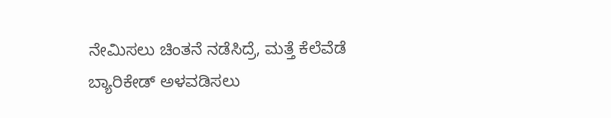ನೇಮಿಸಲು ಚಿಂತನೆ ನಡೆಸಿದ್ರೆ, ಮತ್ತೆ ಕೆಲೆವೆಡೆ ಬ್ಯಾರಿಕೇಡ್ ಅಳವಡಿಸಲು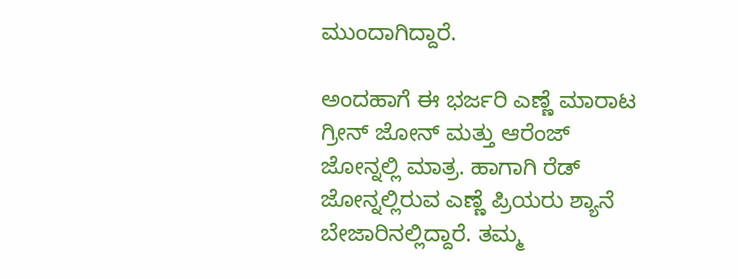ಮುಂದಾಗಿದ್ದಾರೆ.

ಅಂದಹಾಗೆ ಈ ಭರ್ಜರಿ ಎಣ್ಣೆ ಮಾರಾಟ ಗ್ರೀನ್ ಜೋನ್ ಮತ್ತು ಆರೆಂಜ್ ಜೋನ್ನಲ್ಲಿ ಮಾತ್ರ. ಹಾಗಾಗಿ ರೆಡ್ ಜೋನ್ನಲ್ಲಿರುವ ಎಣ್ಣೆ ಪ್ರಿಯರು ಶ್ಯಾನೆ ಬೇಜಾರಿನಲ್ಲಿದ್ದಾರೆ. ತಮ್ಮ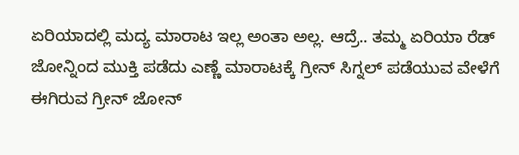ಏರಿಯಾದಲ್ಲಿ ಮದ್ಯ ಮಾರಾಟ ಇಲ್ಲ ಅಂತಾ ಅಲ್ಲ. ಆದ್ರೆ.. ತಮ್ಮ ಏರಿಯಾ ರೆಡ್ ಜೋನ್ನಿಂದ ಮುಕ್ತಿ ಪಡೆದು ಎಣ್ಣೆ ಮಾರಾಟಕ್ಕೆ ಗ್ರೀನ್ ಸಿಗ್ನಲ್ ಪಡೆಯುವ ವೇಳೆಗೆ ಈಗಿರುವ ಗ್ರೀನ್ ಜೋನ್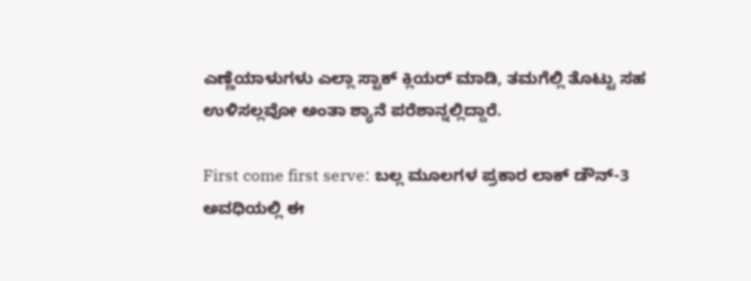ಎಣ್ಣೆಯಾಳುಗಳು ಎಲ್ಲಾ ಸ್ಟಾಕ್ ಕ್ಲಿಯರ್ ಮಾಡಿ, ತಮಗೆಲ್ಲಿ ತೊಟ್ಟು ಸಹ ಉಳಿಸಲ್ಲವೋ ಅಂತಾ ಶ್ಯಾನೆ ಪರೆಶಾನ್ನಲ್ಲಿದ್ದಾರೆ.

First come first serve: ಬಲ್ಲ ಮೂಲಗಳ ಪ್ರಕಾರ ಲಾಕ್ ಡೌನ್-3 ಅವಧಿಯಲ್ಲಿ ಈ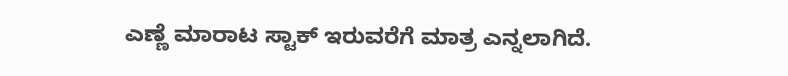ಎಣ್ಣೆ ಮಾರಾಟ ಸ್ಟಾಕ್ ಇರುವರೆಗೆ ಮಾತ್ರ ಎನ್ನಲಾಗಿದೆ.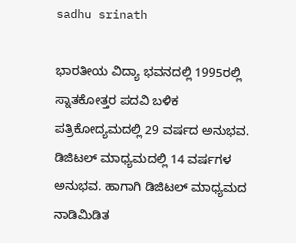sadhu srinath

ಭಾರತೀಯ ವಿದ್ಯಾ ಭವನದಲ್ಲಿ 1995ರಲ್ಲಿ ಸ್ನಾತಕೋತ್ತರ ಪದವಿ ಬಳಿಕ ಪತ್ರಿಕೋದ್ಯಮದಲ್ಲಿ 29 ವರ್ಷದ ಅನುಭವ. ಡಿಜಿಟಲ್ ಮಾಧ್ಯಮದಲ್ಲಿ 14 ವರ್ಷಗಳ ಅನುಭವ. ಹಾಗಾಗಿ ಡಿಜಿಟಲ್ ಮಾಧ್ಯಮದ ನಾಡಿಮಿಡಿತ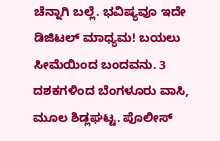ಚೆನ್ನಾಗಿ ಬಲ್ಲೆ. ಭವಿಷ್ಯವೂ ಇದೇ ಡಿಜಿಟಲ್ ಮಾಧ್ಯಮ! ಬಯಲು ಸೀಮೆಯಿಂದ ಬಂದವನು. 3 ದಶಕಗಳಿಂದ ಬೆಂಗಳೂರು ವಾಸಿ, ಮೂಲ ಶಿಡ್ಲಘಟ್ಟ. ಪೊಲೀಸ್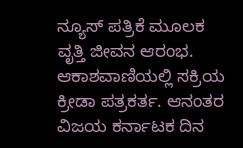ನ್ಯೂಸ್ ಪತ್ರಿಕೆ ಮೂಲಕ ವೃತ್ತಿ ಜೀವನ ಆರಂಭ. ಆಕಾಶವಾಣಿಯಲ್ಲಿ ಸಕ್ರಿಯ ಕ್ರೀಡಾ ಪತ್ರಕರ್ತ. ಆನಂತರ ವಿಜಯ ಕರ್ನಾಟಕ ದಿನ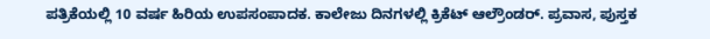ಪತ್ರಿಕೆಯಲ್ಲಿ 10 ವರ್ಷ ಹಿರಿಯ ಉಪಸಂಪಾದಕ. ಕಾಲೇಜು ದಿನಗಳಲ್ಲಿ ಕ್ರಿಕೆಟ್ ಆಲ್ರೌಂಡರ್. ಪ್ರವಾಸ, ಪುಸ್ತಕ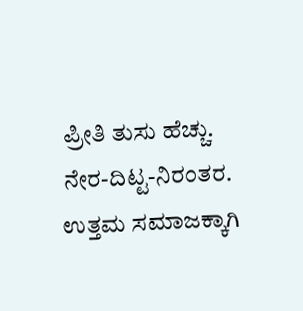ಪ್ರೀತಿ ತುಸು ಹೆಚ್ಚು. ನೇರ-ದಿಟ್ಟ-ನಿರಂತರ. ಉತ್ತಮ ಸಮಾಜಕ್ಕಾಗಿ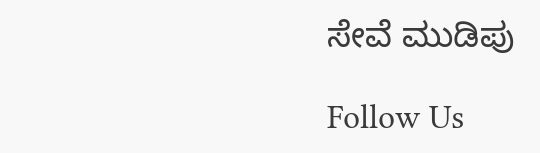ಸೇವೆ ಮುಡಿಪು

Follow Us